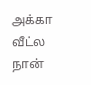அக்கா வீட்ல நான்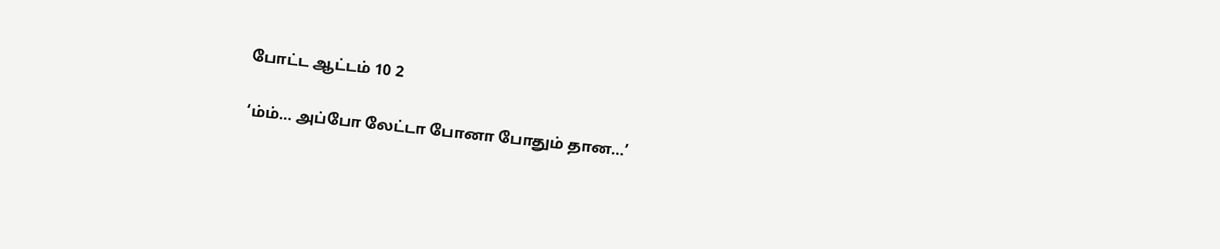போட்ட ஆட்டம் 10 2

‘ம்ம்… அப்போ லேட்டா போனா போதும் தான…’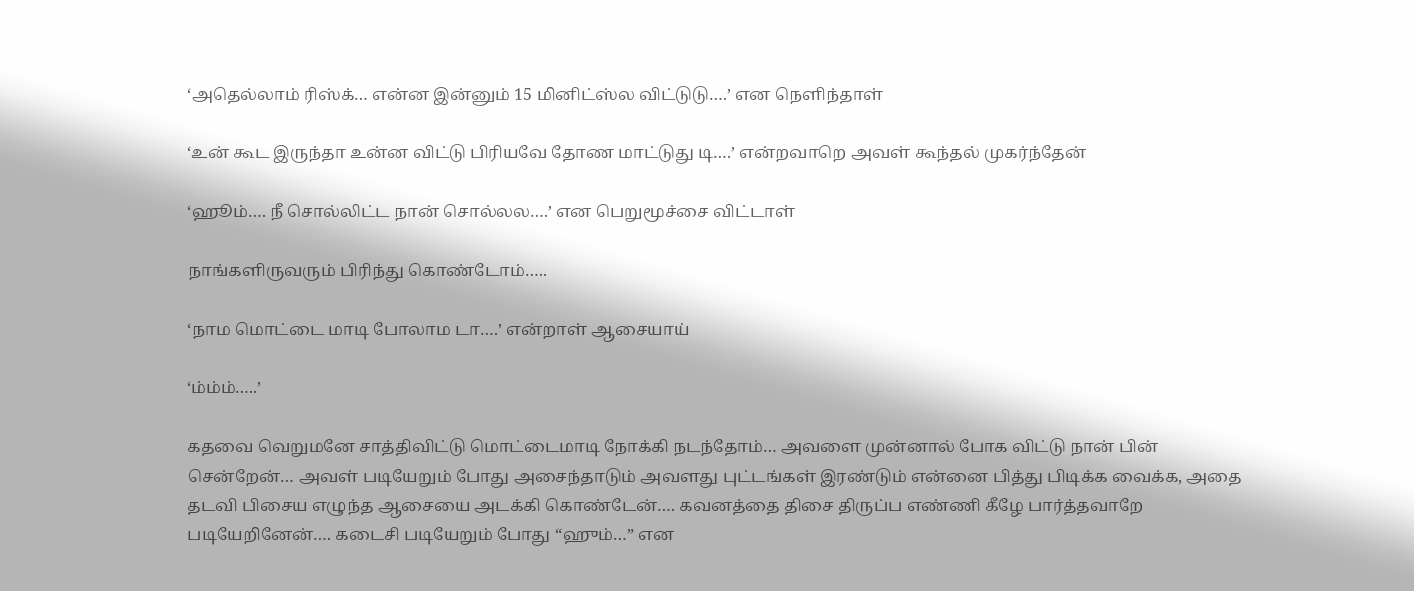‘அதெல்லாம் ரிஸ்க்… என்ன இன்னும் 15 மினிட்ஸ்ல விட்டுடு….’ என நெளிந்தாள்

‘உன் கூட இருந்தா உன்ன விட்டு பிரியவே தோண மாட்டுது டி….’ என்றவாறெ அவள் கூந்தல் முகர்ந்தேன்

‘ஹூம்…. நீ சொல்லிட்ட நான் சொல்லல….’ என பெறுமூச்சை விட்டாள்

நாங்களிருவரும் பிரிந்து கொண்டோம்…..

‘நாம மொட்டை மாடி போலாம டா….’ என்றாள் ஆசையாய்

‘ம்ம்ம்…..’

கதவை வெறுமனே சாத்திவிட்டு மொட்டைமாடி நோக்கி நடந்தோம்… அவளை முன்னால் போக விட்டு நான் பின் சென்றேன்… அவள் படியேறும் போது அசைந்தாடும் அவளது புட்டங்கள் இரண்டும் என்னை பித்து பிடிக்க வைக்க, அதை தடவி பிசைய எழுந்த ஆசையை அடக்கி கொண்டேன்…. கவனத்தை திசை திருப்ப எண்ணி கீழே பார்த்தவாறே படியேறினேன்…. கடைசி படியேறும் போது “ஹும்…” என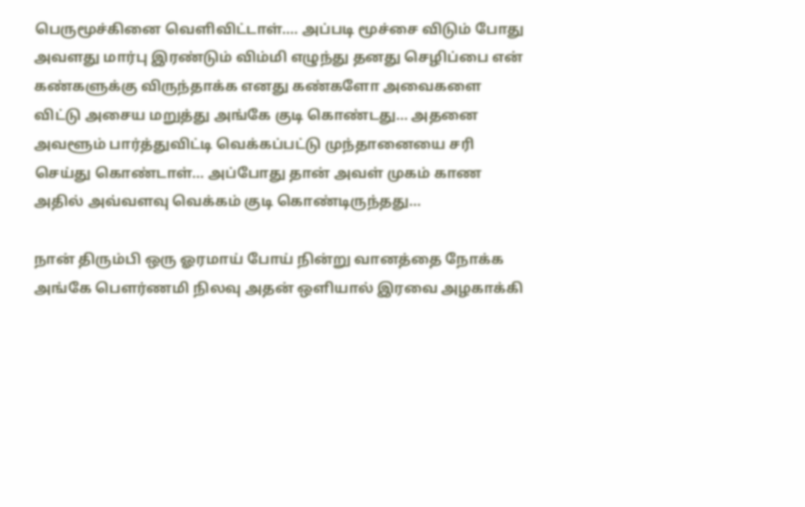பெருமூச்கினை வெளிவிட்டாள்…. அப்படி மூச்சை விடும் போது அவளது மார்பு இரண்டும் விம்மி எழுந்து தனது செழிப்பை என் கண்களுக்கு விருந்தாக்க எனது கண்களோ அவைகளை விட்டு அசைய மறுத்து அங்கே குடி கொண்டது… அதனை அவளூம் பார்த்துவிட்டி வெக்கப்பட்டு முந்தானையை சரி செய்து கொண்டாள்… அப்போது தான் அவள் முகம் காண அதில் அவ்வளவு வெக்கம் குடி கொண்டிருந்தது…

நான் திரும்பி ஒரு ஓரமாய் போய் நின்று வானத்தை நோக்க அங்கே பௌர்ணமி நிலவு அதன் ஒளியால் இரவை அழகாக்கி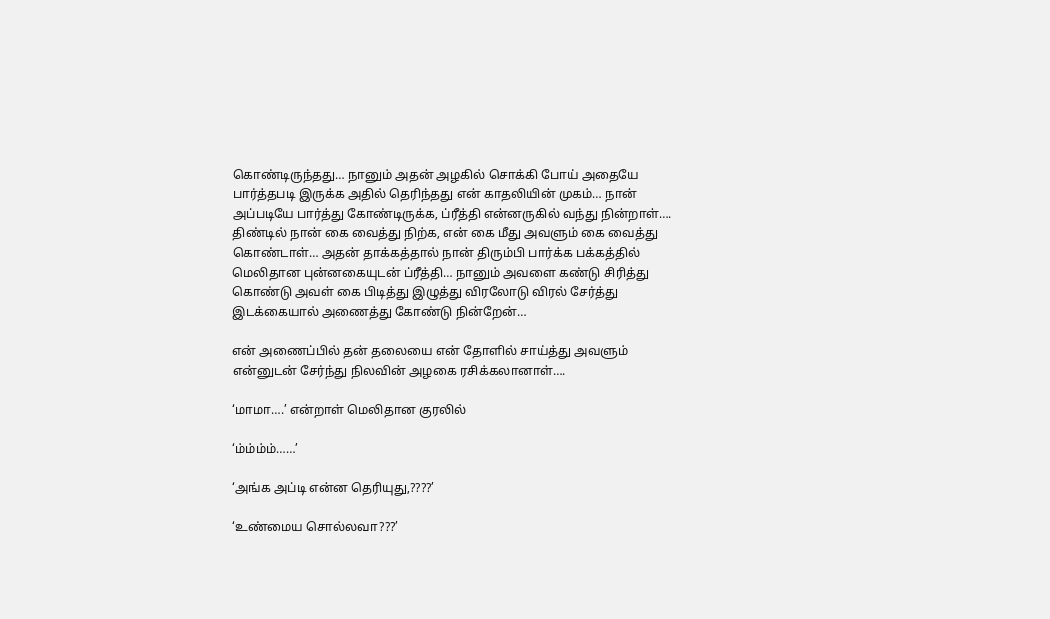கொண்டிருந்தது… நானும் அதன் அழகில் சொக்கி போய் அதையே பார்த்தபடி இருக்க அதில் தெரிந்தது என் காதலியின் முகம்… நான் அப்படியே பார்த்து கோண்டிருக்க, ப்ரீத்தி என்னருகில் வந்து நின்றாள்…. திண்டில் நான் கை வைத்து நிற்க, என் கை மீது அவளும் கை வைத்து கொண்டாள்… அதன் தாக்கத்தால் நான் திரும்பி பார்க்க பக்கத்தில் மெலிதான புன்னகையுடன் ப்ரீத்தி… நானும் அவளை கண்டு சிரித்து கொண்டு அவள் கை பிடித்து இழுத்து விரலோடு விரல் சேர்த்து இடக்கையால் அணைத்து கோண்டு நின்றேன்…

என் அணைப்பில் தன் தலையை என் தோளில் சாய்த்து அவளும் என்னுடன் சேர்ந்து நிலவின் அழகை ரசிக்கலானாள்….

‘மாமா….’ என்றாள் மெலிதான குரலில்

‘ம்ம்ம்ம்……’

‘அங்க அப்டி என்ன தெரியுது,????’

‘உண்மைய சொல்லவா???’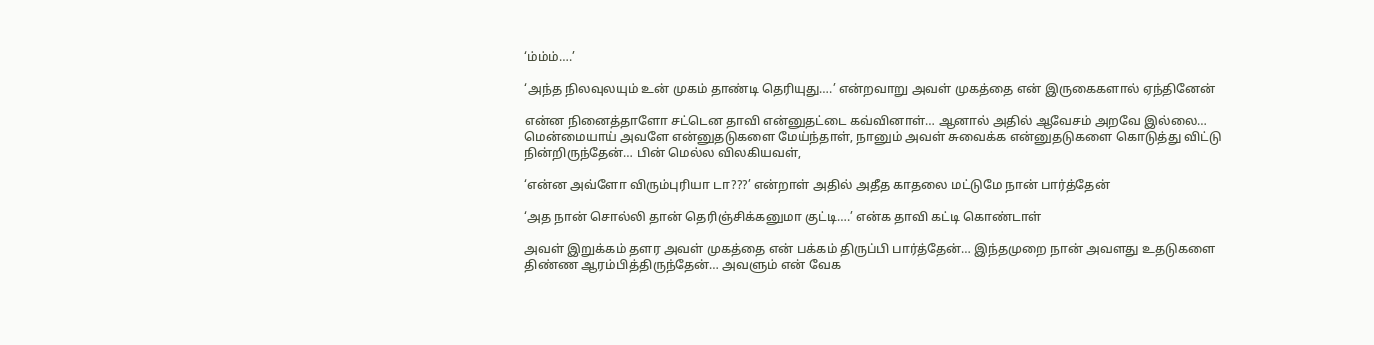‘ம்ம்ம்….’

‘அந்த நிலவுலயும் உன் முகம் தாண்டி தெரியுது….’ என்றவாறு அவள் முகத்தை என் இருகைகளால் ஏந்தினேன்

என்ன நினைத்தாளோ சட்டென தாவி என்னுதட்டை கவ்வினாள்… ஆனால் அதில் ஆவேசம் அறவே இல்லை… மென்மையாய் அவளே என்னுதடுகளை மேய்ந்தாள், நானும் அவள் சுவைக்க என்னுதடுகளை கொடுத்து விட்டு நின்றிருந்தேன்… பின் மெல்ல விலகியவள்,

‘என்ன அவ்ளோ விரும்புரியா டா???’ என்றாள் அதில் அதீத காதலை மட்டுமே நான் பார்த்தேன்

‘அத நான் சொல்லி தான் தெரிஞ்சிக்கனுமா குட்டி….’ என்க தாவி கட்டி கொண்டாள்

அவள் இறுக்கம் தளர அவள் முகத்தை என் பக்கம் திருப்பி பார்த்தேன்… இந்தமுறை நான் அவளது உதடுகளை திண்ண ஆரம்பித்திருந்தேன்… அவளும் என் வேக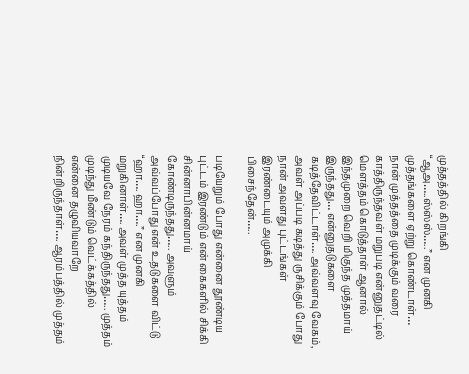முத்தத்தில் கிறங்கி “ஆஅ…..ஸ்ஸ்ஸ்…..” என முனகி முத்தங்களை ஏற்று கொண்டாள்… நான் முத்தத்தை முடிக்கும் வரை காத்திருந்தவள் மறுபடி என்னுதட்டில் மௌத்தம் கொடுத்தாள் ஆனால் இந்தமுறை வெறி மிகுந்த முத்தமாய் இருந்தது… என்னுதடுகளை கடித்தேவிட்டாள்…. அவ்வளவு வேகம், அவள் அப்படி கடித்து ருசிக்கும் போது நான் அவளது புட்டங்கள் இரண்டையும் அமுக்கி பிசைந்தேன்…..

படியேறும் போது என்னை தூண்டிய புட்டம் இரண்டும் என் கைகளில் சிக்கி சின்னாபின்னமாய் கோண்டிருந்தது….. அவளும் அவ்வப்போது என் உதடுகளை விட்டு “ஹா…. ஹா….” என முனகி மறுகினாள்…. அவள் முத்த யுத்தம் முடியவே நேரம் கந்திருந்தது….. முத்தம் முடிந்து மீண்டும் வெட்க்கத்தில் என்னை தழுவியவாறே நின்றிருந்தாள்…. ஆரம்பத்தில் முத்தம்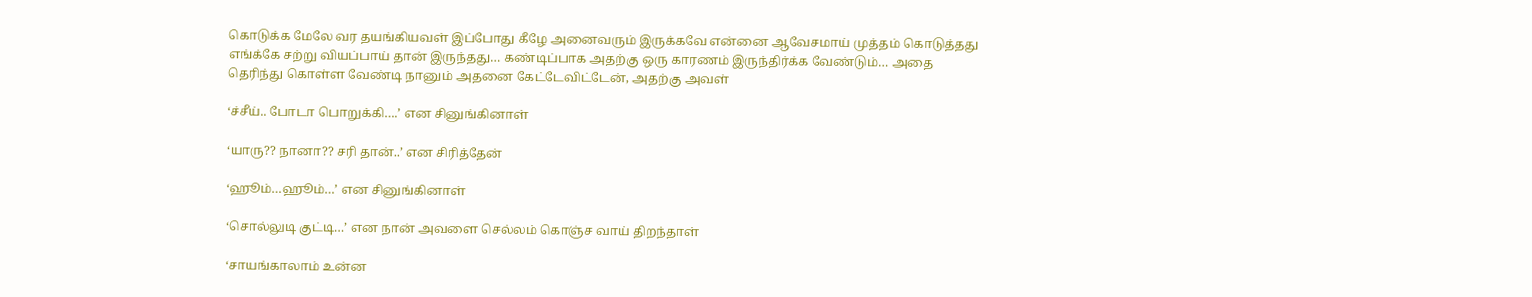கொடுக்க மேலே வர தயங்கியவள் இப்போது கீழே அனைவரும் இருக்கவே என்னை ஆவேசமாய் முத்தம் கொடுத்தது எங்க்கே சற்று வியப்பாய் தான் இருந்தது… கண்டிப்பாக அதற்கு ஒரு காரணம் இருந்திர்க்க வேண்டும்… அதை தெரிந்து கொள்ள வேண்டி நானும் அதனை கேட்டேவிட்டேன், அதற்கு அவள்

‘ச்சீய்.. போடா பொறுக்கி….’ என சினுங்கினாள்

‘யாரு?? நானா?? சரி தான்..’ என சிரித்தேன்

‘ஹூம்…ஹூம்…’ என சினுங்கினாள்

‘சொல்லுடி குட்டி…’ என நான் அவளை செல்லம் கொஞ்ச வாய் திறந்தாள்

‘சாயங்காலாம் உன்ன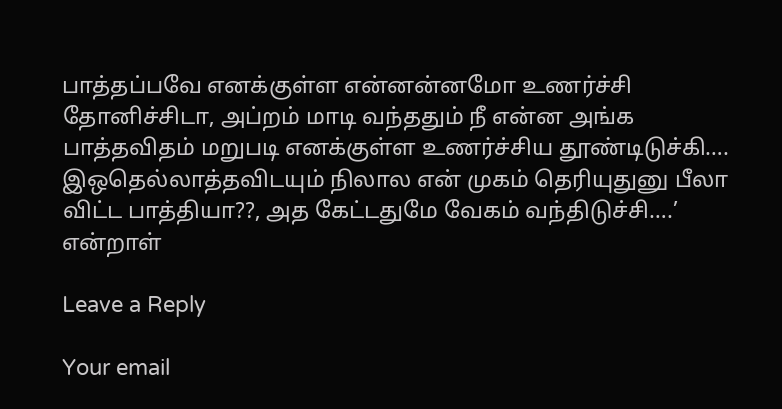பாத்தப்பவே எனக்குள்ள என்னன்னமோ உணர்ச்சி தோனிச்சிடா, அப்றம் மாடி வந்ததும் நீ என்ன அங்க பாத்தவிதம் மறுபடி எனக்குள்ள உணர்ச்சிய தூண்டிடுச்கி…. இஒதெல்லாத்தவிடயும் நிலால என் முகம் தெரியுதுனு பீலா விட்ட பாத்தியா??, அத கேட்டதுமே வேகம் வந்திடுச்சி….’ என்றாள்

Leave a Reply

Your email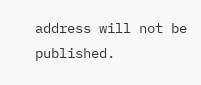address will not be published.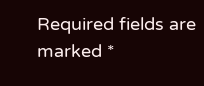Required fields are marked *